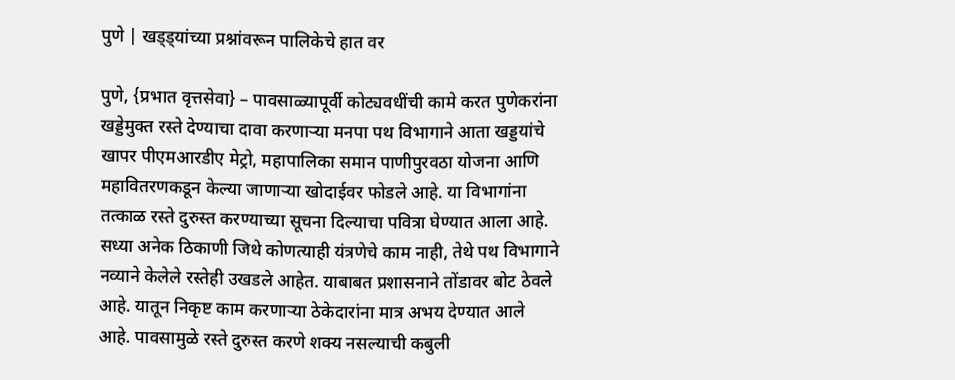पुणे | खड्ड्यांच्या प्रश्नांवरून पालिकेचे हात वर

पुणे, {प्रभात वृत्तसेवा} – पावसाळ्यापूर्वी कोट्यवधींची कामे करत पुणेकरांना खड्डेमुक्त रस्ते देण्याचा दावा करणाऱ्या मनपा पथ विभागाने आता खड्डयांचे खापर पीएमआरडीए मेट्रो, महापालिका समान पाणीपुरवठा योजना आणि महावितरणकडून केल्या जाणाऱ्या खोदाईवर फोडले आहे. या विभागांना तत्काळ रस्ते दुरुस्त करण्याच्या सूचना दिल्याचा पवित्रा घेण्यात आला आहे.
सध्या अनेक ठिकाणी जिथे कोणत्याही यंत्रणेचे काम नाही, तेथे पथ विभागाने नव्याने केलेले रस्तेही उखडले आहेत. याबाबत प्रशासनाने तोंडावर बोट ठेवले आहे. यातून निकृष्ट काम करणाऱ्या ठेकेदारांना मात्र अभय देण्यात आले आहे. पावसामुळे रस्ते दुरुस्त करणे शक्य नसल्याची कबुली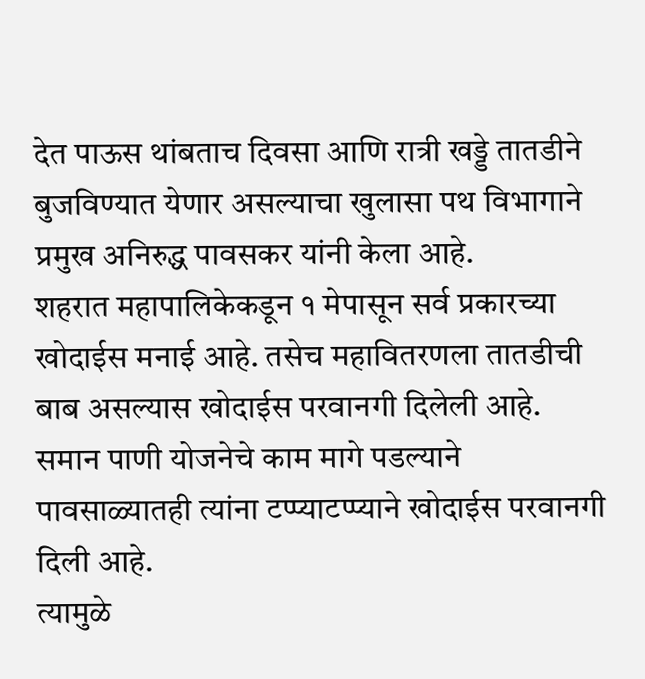देत पाऊस थांबताच दिवसा आणि रात्री खड्डे तातडीने बुजविण्यात येणार असल्याचा खुलासा पथ विभागाने प्रमुख अनिरुद्ध पावसकर यांनी केला आहे.
शहरात महापालिकेकडून १ मेपासून सर्व प्रकारच्या खोदाईस मनाई आहे. तसेच महावितरणला तातडीची बाब असल्यास खोदाईस परवानगी दिलेली आहे. समान पाणी योजनेचे काम मागे पडल्याने पावसाळ्यातही त्यांना टप्प्याटप्प्याने खोदाईस परवानगी दिली आहे.
त्यामुळे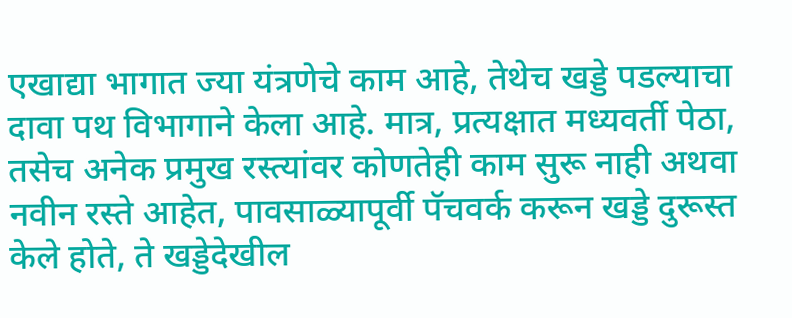एखाद्या भागात ज्या यंत्रणेचे काम आहे, तेथेच खड्डे पडल्याचा दावा पथ विभागाने केला आहे. मात्र, प्रत्यक्षात मध्यवर्ती पेठा, तसेच अनेक प्रमुख रस्त्यांवर कोणतेही काम सुरू नाही अथवा नवीन रस्ते आहेत, पावसाळ्यापूर्वी पॅचवर्क करून खड्डे दुरूस्त केले होते, ते खड्डेदेखील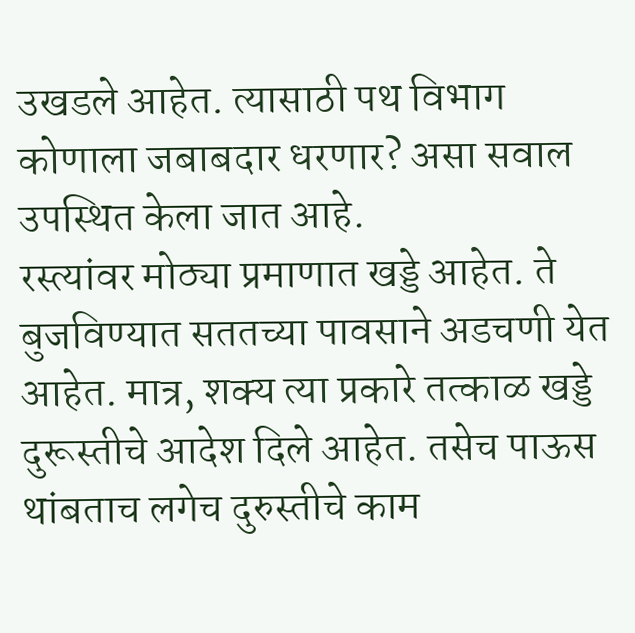उखडले आहेत. त्यासाठी पथ विभाग कोणाला जबाबदार धरणार? असा सवाल उपस्थित केला जात आहे.
रस्त्यांवर मोठ्या प्रमाणात खड्डे आहेत. ते बुजविण्यात सततच्या पावसाने अडचणी येत आहेत. मात्र, शक्य त्या प्रकारे तत्काळ खड्डे दुरूस्तीचे आदेश दिले आहेत. तसेच पाऊस थांबताच लगेच दुरुस्तीचे काम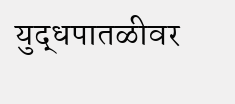युद्धपातळीवर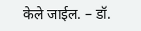केले जाईल. – डॉ.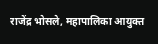राजेंद्र भोसले, महापालिका आयुक्त